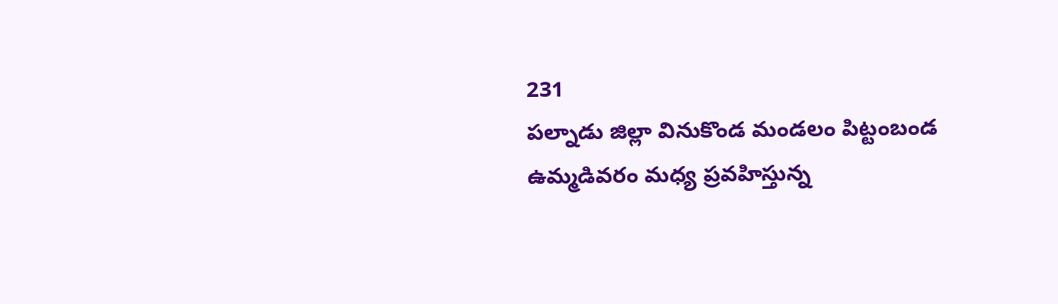231
పల్నాడు జిల్లా వినుకొండ మండలం పిట్టంబండ ఉమ్మడివరం మధ్య ప్రవహిస్తున్న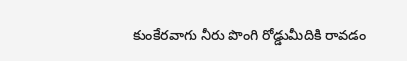కుంకేరవాగు నీరు పొంగి రోడ్డుమీదికి రావడం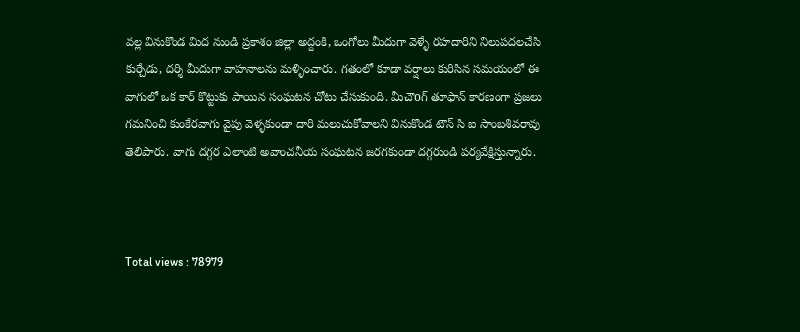వల్ల వినుకొండ మిద నుండి ప్రకాశం జిల్లా అద్దంకి, ఒంగోలు మీదుగా వెళ్ళే రహదారిని నిలుపదలచేసి కుర్చేడు, దర్శి మీదుగా వాహనాలను మళ్ళించారు. గతంలో కూడా వర్షాలు కురిసిన సమయంలో ఈ వాగులో ఒక కార్ కొట్టుకు పాయిన సంఘటన చోటు చేసుకుంది. మీచౌoగ్ తూఫాన్ కారణంగా ప్రజలు గమనించి కుంకేరవాగు వైపు వెళ్ళకుండా దారి మలుచుకోవాలని వినుకొండ టౌన్ సి ఐ సాంబశివరావు తెలిపారు. వాగు దగ్గర ఎలాంటి అవాంచనీయ సంఘటన జరగకుండా దగ్గరుండి పర్యవేక్షిస్తున్నారు.



Total views : 78979